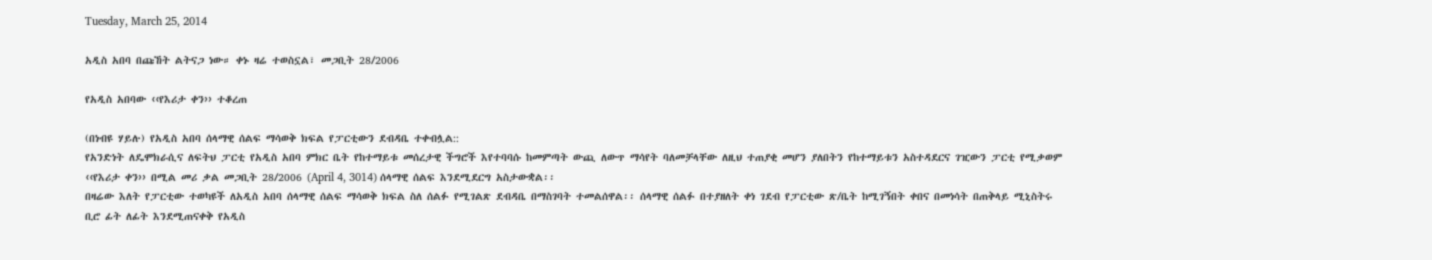Tuesday, March 25, 2014

አዲስ አበባ በጩኸት ልትናጋ ነው። ቀኑ ዛሬ ተወስኗል፣ መጋቢት 28/2006

የአዲስ አበባው ‹‹የእሪታ ቀን›› ተቆረጠ

(በነብዩ ሃይሉ) የአዲስ አበባ ሰላማዊ ሰልፍ ማሳወቅ ክፍል የፓርቲውን ደብዳቤ ተቀብሏል::
የአንድነት ለዴሞክራሲና ለፍትህ ፓርቲ የአዲስ አበባ ምክር ቤት የከተማይቱ መሰረታዊ ችግሮች እየተባባሱ ከመምጣት ውጪ ለውጥ ማሳየት ባለመቻላቸው ለዚህ ተጠያቂ መሆን ያለበትን የከተማይቱን አስተዳደርና ገዢውን ፓርቲ የሚቃወም ‹‹የእሪታ ቀን›› በሚል መሪ ቃል መጋቢት 28/2006 (April 4, 3014) ሰላማዊ ሰልፍ እንደሚደርግ አስታውቋል፡፡
በዛሬው እለት የፓርቲው ተወካዩች ለአዲስ አበባ ሰላማዊ ሰልፍ ማሳወቅ ክፍል ስለ ሰልፉ የሚገልጽ ደብዳቤ በማስገባት ተመልሰዋል፡፡ ሰላማዊ ሰልፉ በተያዘለት ቀነ ገደብ የፓርቲው ጽ/ቤት ከሚገኝበት ቀበና በመነሳት በጠቅላይ ሚኒስትሩ ቢሮ ፊት ለፊት እንደሚጠናቀቅ የአዲስ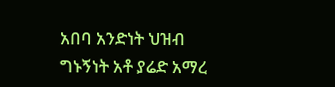አበባ አንድነት ህዝብ ግኑኝነት አቶ ያሬድ አማረ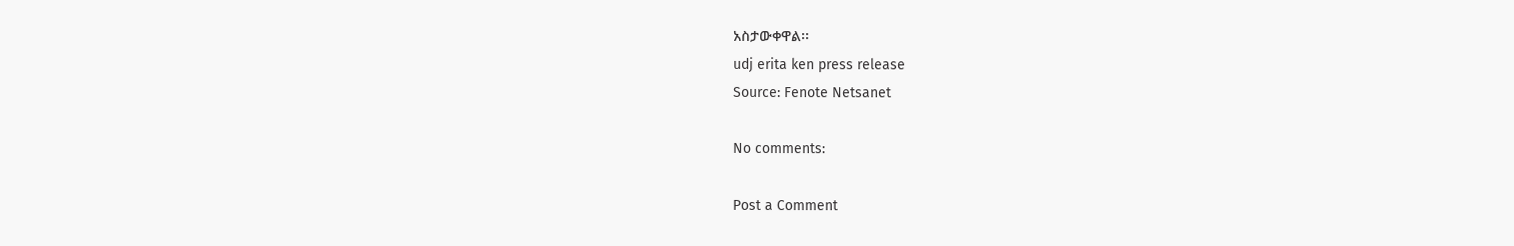አስታውቀዋል፡፡
udj erita ken press release
Source: Fenote Netsanet

No comments:

Post a Comment